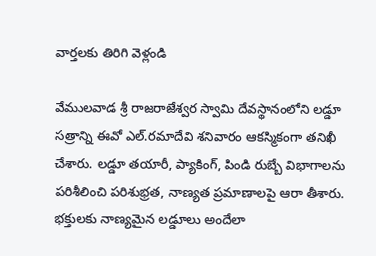వార్తలకు తిరిగి వెళ్లండి

వేములవాడ శ్రీ రాజరాజేశ్వర స్వామి దేవస్థానంలోని లడ్డూ సత్రాన్ని ఈవో ఎల్.రమాదేవి శనివారం ఆకస్మికంగా తనిఖీ చేశారు. లడ్డూ తయారీ, ప్యాకింగ్, పిండి రుబ్బే విభాగాలను పరిశీలించి పరిశుభ్రత, నాణ్యత ప్రమాణాలపై ఆరా తీశారు.
భక్తులకు నాణ్యమైన లడ్డూలు అందేలా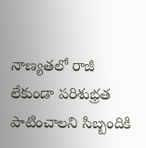నాణ్యతలో రాజీ లేకుండా పరిశుభ్రత పాటించాలని సిబ్బందికి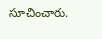సూచించారు.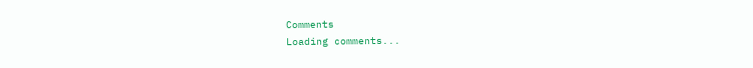Comments
Loading comments...